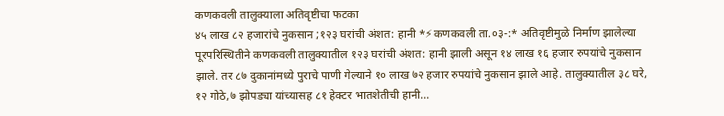कणकवली तालुक्याला अतिवृष्टीचा फटका
४५ लाख ८२ हजारांचे नुकसान ;१२३ घरांची अंशत: हानी *⚡कणकवली ता.०३-:* अतिवृष्टीमुळे निर्माण झालेल्या पूरपरिस्थितीने कणकवली तालुक्यातील १२३ घरांची अंशत: हानी झाली असून १४ लाख १६ हजार रुपयांचे नुकसान झाले. तर ८७ दुकानांमध्ये पुराचे पाणी गेल्याने १० लाख ७२ हजार रुपयांचे नुकसान झाले आहे. तालुक्यातील ३८ घरे, १२ गोठे,७ झोपड्या यांच्यासह ८१ हेक्टर भातशेतीची हानी…